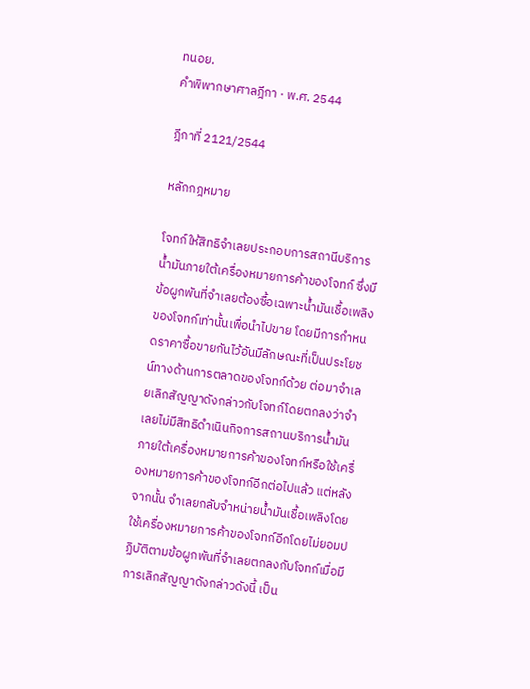ทนอย.
คำพิพากษาศาลฎีกา · พ.ศ. 2544

ฎีกาที่ 2121/2544

หลักกฎหมาย

โจทก์ให้สิทธิจำเลยประกอบการสถานีบริการน้ำมันภายใต้เครื่องหมายการค้าของโจทก์ ซึ่งมีข้อผูกพันที่จำเลยต้องซื้อเฉพาะน้ำมันเชื้อเพลิงของโจทก์เท่านั้นเพื่อนำไปขาย โดยมีการกำหนดราคาซื้อขายกันไว้อันมีลักษณะที่เป็นประโยชน์ทางด้านการตลาดของโจทก์ด้วย ต่อมาจำเลยเลิกสัญญาดังกล่าวกับโจทก์โดยตกลงว่าจำเลยไม่มีสิทธิดำเนินกิจการสถานบริการน้ำมันภายใต้เครื่องหมายการค้าของโจทก์หรือใช้เครื่องหมายการค้าของโจทก์อีกต่อไปแล้ว แต่หลังจากนั้น จำเลยกลับจำหน่ายน้ำมันเชื้อเพลิงโดยใช้เครื่องหมายการค้าของโจทก์อีกโดยไม่ยอมปฏิบัติตามข้อผูกพันที่จำเลยตกลงกับโจทก์เมื่อมีการเลิกสัญญาดังกล่าวดังนี้ เป็น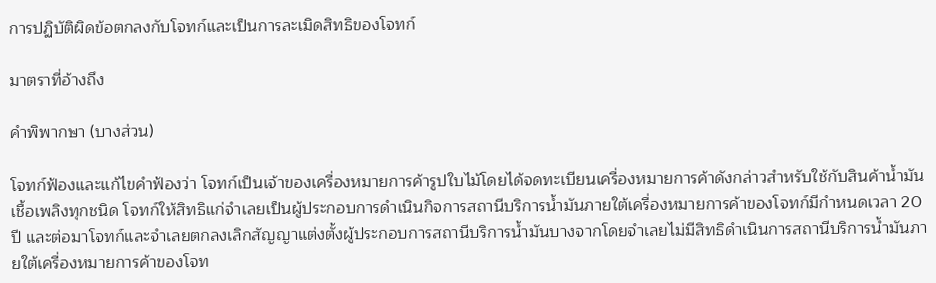การปฏิบัติผิดข้อตกลงกับโจทก์และเป็นการละเมิดสิทธิของโจทก์

มาตราที่อ้างถึง

คำพิพากษา (บางส่วน)

โจทก์ฟ้องและแก้ไขคำฟ้องว่า โจทก์เป็นเจ้าของเครื่องหมายการค้ารูปใบไม้โดยได้จดทะเบียนเครื่องหมายการค้าดังกล่าวสำหรับใช้กับสินค้าน้ำมันเชื้อเพลิงทุกชนิด โจทก์ให้สิทธิแก่จำเลยเป็นผู้ประกอบการดำเนินกิจการสถานีบริการน้ำมันภายใต้เครื่องหมายการค้าของโจทก์มีกำหนดเวลา 20 ปี และต่อมาโจทก์และจำเลยตกลงเลิกสัญญาแต่งตั้งผู้ประกอบการสถานีบริการน้ำมันบางจากโดยจำเลยไม่มีสิทธิดำเนินการสถานีบริการน้ำมันภายใต้เครื่องหมายการค้าของโจท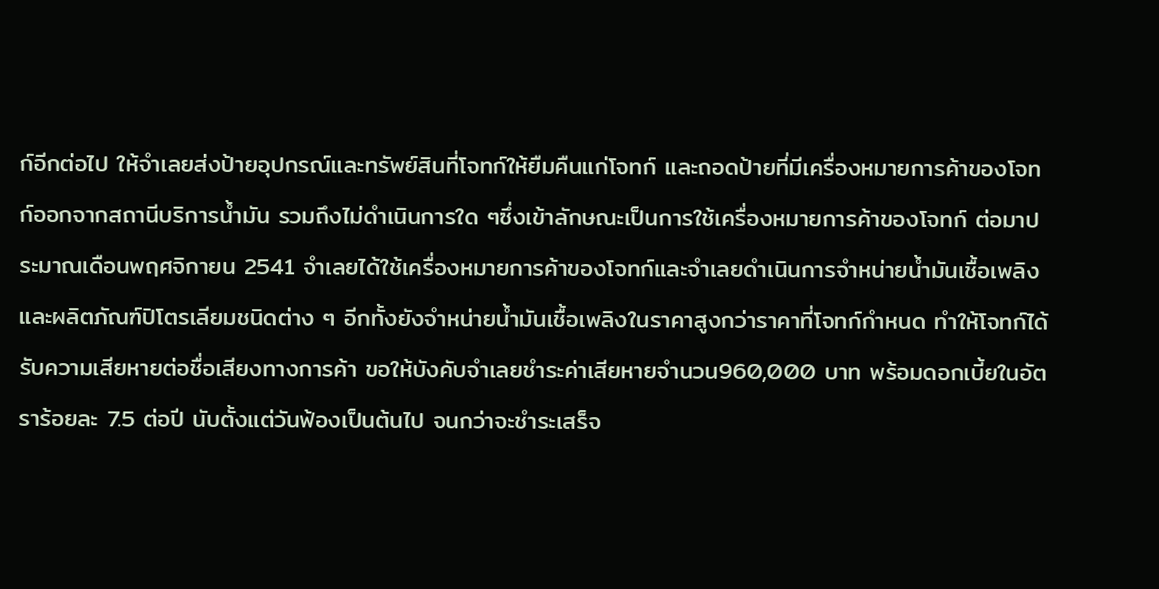ก์อีกต่อไป ให้จำเลยส่งป้ายอุปกรณ์และทรัพย์สินที่โจทก์ให้ยืมคืนแก่โจทก์ และถอดป้ายที่มีเครื่องหมายการค้าของโจทก์ออกจากสถานีบริการน้ำมัน รวมถึงไม่ดำเนินการใด ๆซึ่งเข้าลักษณะเป็นการใช้เครื่องหมายการค้าของโจทก์ ต่อมาประมาณเดือนพฤศจิกายน 2541 จำเลยได้ใช้เครื่องหมายการค้าของโจทก์และจำเลยดำเนินการจำหน่ายน้ำมันเชื้อเพลิงและผลิตภัณฑ์ปิโตรเลียมชนิดต่าง ๆ อีกทั้งยังจำหน่ายน้ำมันเชื้อเพลิงในราคาสูงกว่าราคาที่โจทก์กำหนด ทำให้โจทก์ได้รับความเสียหายต่อชื่อเสียงทางการค้า ขอให้บังคับจำเลยชำระค่าเสียหายจำนวน960,000 บาท พร้อมดอกเบี้ยในอัตราร้อยละ 7.5 ต่อปี นับตั้งแต่วันฟ้องเป็นต้นไป จนกว่าจะชำระเสร็จ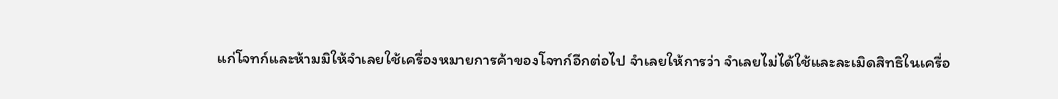แก่โจทก์และห้ามมิให้จำเลยใช้เครื่องหมายการค้าของโจทก์อีกต่อไป จำเลยให้การว่า จำเลยไม่ได้ใช้และละเมิดสิทธิในเครื่อ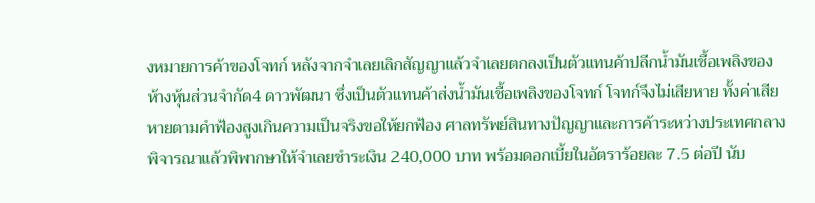งหมายการค้าของโจทก์ หลังจากจำเลยเลิกสัญญาแล้วจำเลยตกลงเป็นตัวแทนค้าปลีกน้ำมันเชื้อเพลิงของห้างหุ้นส่วนจำกัด4 ดาวพัฒนา ซึ่งเป็นตัวแทนค้าส่งน้ำมันเชื้อเพลิงของโจทก์ โจทก์จึงไม่เสียหาย ทั้งค่าเสียหายตามคำฟ้องสูงเกินความเป็นจริงขอให้ยกฟ้อง ศาลทรัพย์สินทางปัญญาและการค้าระหว่างประเทศกลางพิจารณาแล้วพิพากษาให้จำเลยชำระเงิน 240,000 บาท พร้อมดอกเบี้ยในอัตราร้อยละ 7.5 ต่อปี นับ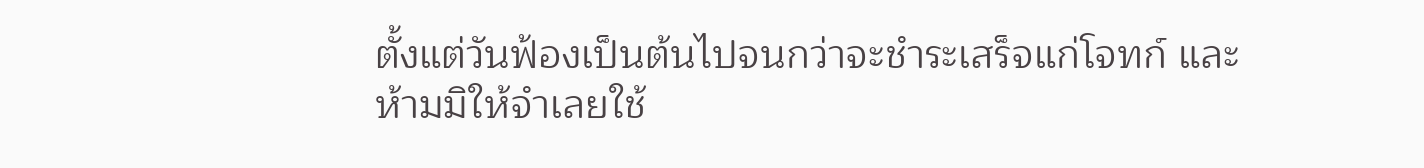ตั้งแต่วันฟ้องเป็นต้นไปจนกว่าจะชำระเสร็จแก่โจทก์ และห้ามมิให้จำเลยใช้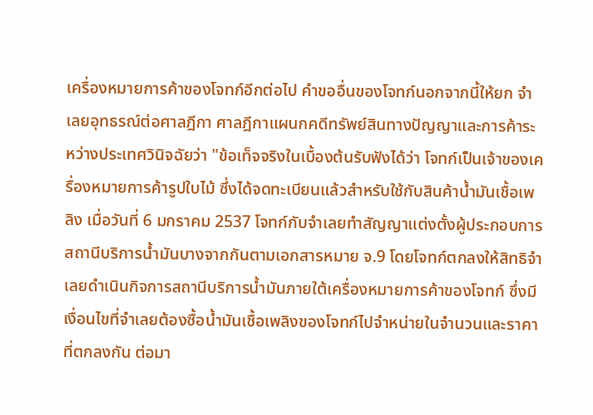เครื่องหมายการค้าของโจทก์อีกต่อไป คำขออื่นของโจทก์นอกจากนี้ให้ยก จำเลยอุทธรณ์ต่อศาลฎีกา ศาลฎีกาแผนกคดีทรัพย์สินทางปัญญาและการค้าระหว่างประเทศวินิจฉัยว่า "ข้อเท็จจริงในเบื้องต้นรับฟังได้ว่า โจทก์เป็นเจ้าของเครื่องหมายการค้ารูปใบไม้ ซึ่งได้จดทะเบียนแล้วสำหรับใช้กับสินค้าน้ำมันเชื้อเพลิง เมื่อวันที่ 6 มกราคม 2537 โจทก์กับจำเลยทำสัญญาแต่งตั้งผู้ประกอบการสถานีบริการน้ำมันบางจากกันตามเอกสารหมาย จ.9 โดยโจทก์ตกลงให้สิทธิจำเลยดำเนินกิจการสถานีบริการน้ำมันภายใต้เครื่องหมายการค้าของโจทก์ ซึ่งมีเงื่อนไขที่จำเลยต้องซื้อน้ำมันเชื้อเพลิงของโจทก์ไปจำหน่ายในจำนวนและราคาที่ตกลงกัน ต่อมา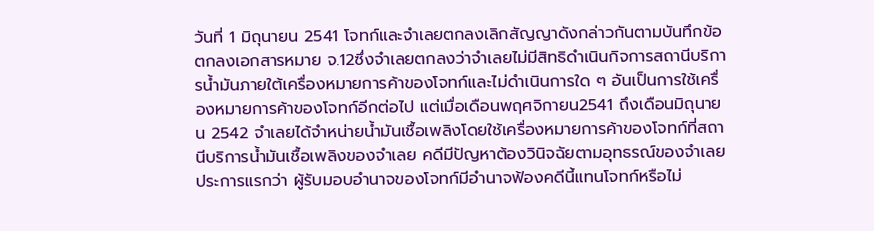วันที่ 1 มิถุนายน 2541 โจทก์และจำเลยตกลงเลิกสัญญาดังกล่าวกันตามบันทึกข้อตกลงเอกสารหมาย จ.12ซึ่งจำเลยตกลงว่าจำเลยไม่มีสิทธิดำเนินกิจการสถานีบริการน้ำมันภายใต้เครื่องหมายการค้าของโจทก์และไม่ดำเนินการใด ๆ อันเป็นการใช้เครื่องหมายการค้าของโจทก์อีกต่อไป แต่เมื่อเดือนพฤศจิกายน2541 ถึงเดือนมิถุนายน 2542 จำเลยได้จำหน่ายน้ำมันเชื้อเพลิงโดยใช้เครื่องหมายการค้าของโจทก์ที่สถานีบริการน้ำมันเชื้อเพลิงของจำเลย คดีมีปัญหาต้องวินิจฉัยตามอุทธรณ์ของจำเลยประการแรกว่า ผู้รับมอบอำนาจของโจทก์มีอำนาจฟ้องคดีนี้แทนโจทก์หรือไม่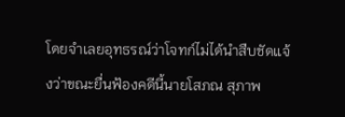โดยจำเลยอุทธรณ์ว่าโจทก์ไม่ได้นำสืบชัดแจ้งว่าขณะยื่นฟ้องคดีนี้นายโสภณ สุภาพ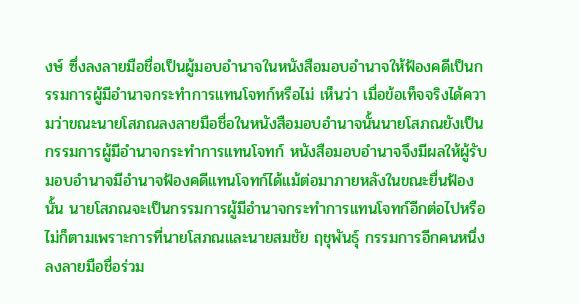งษ์ ซึ่งลงลายมือชื่อเป็นผู้มอบอำนาจในหนังสือมอบอำนาจให้ฟ้องคดีเป็นกรรมการผู้มีอำนาจกระทำการแทนโจทก์หรือไม่ เห็นว่า เมื่อข้อเท็จจริงได้ความว่าขณะนายโสภณลงลายมือชื่อในหนังสือมอบอำนาจนั้นนายโสภณยังเป็นกรรมการผู้มีอำนาจกระทำการแทนโจทก์ หนังสือมอบอำนาจจึงมีผลให้ผู้รับมอบอำนาจมีอำนาจฟ้องคดีแทนโจทก์ได้แม้ต่อมาภายหลังในขณะยื่นฟ้องนั้น นายโสภณจะเป็นกรรมการผู้มีอำนาจกระทำการแทนโจทก์อีกต่อไปหรือไม่ก็ตามเพราะการที่นายโสภณและนายสมชัย ฤชุพันธุ์ กรรมการอีกคนหนึ่งลงลายมือชื่อร่วม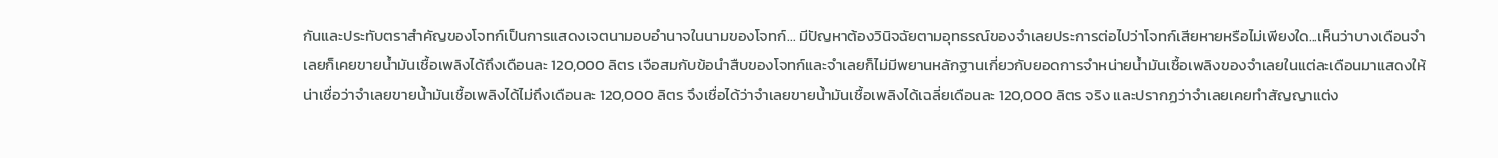กันและประทับตราสำคัญของโจทก์เป็นการแสดงเจตนามอบอำนาจในนามของโจทก์... มีปัญหาต้องวินิจฉัยตามอุทธรณ์ของจำเลยประการต่อไปว่าโจทก์เสียหายหรือไม่เพียงใด...เห็นว่าบางเดือนจำเลยก็เคยขายน้ำมันเชื้อเพลิงได้ถึงเดือนละ 120,000 ลิตร เจือสมกับข้อนำสืบของโจทก์และจำเลยก็ไม่มีพยานหลักฐานเกี่ยวกับยอดการจำหน่ายน้ำมันเชื้อเพลิงของจำเลยในแต่ละเดือนมาแสดงให้น่าเชื่อว่าจำเลยขายน้ำมันเชื้อเพลิงได้ไม่ถึงเดือนละ 120,000 ลิตร จึงเชื่อได้ว่าจำเลยขายน้ำมันเชื้อเพลิงได้เฉลี่ยเดือนละ 120,000 ลิตร จริง และปรากฏว่าจำเลยเคยทำสัญญาแต่ง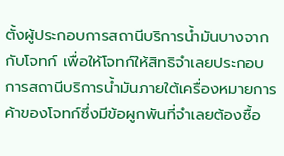ตั้งผู้ประกอบการสถานีบริการน้ำมันบางจากกับโจทก์ เพื่อให้โจทก์ให้สิทธิจำเลยประกอบการสถานีบริการน้ำมันภายใต้เครื่องหมายการค้าของโจทก์ซึ่งมีข้อผูกพันที่จำเลยต้องซื้อ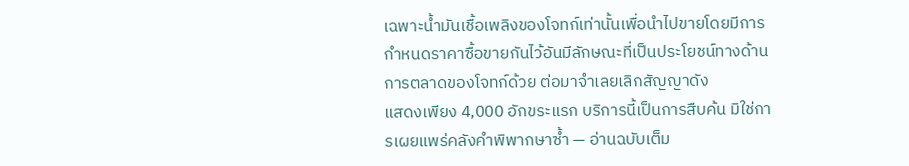เฉพาะน้ำมันเชื้อเพลิงของโจทก์เท่านั้นเพื่อนำไปขายโดยมีการกำหนดราคาซื้อขายกันไว้อันมีลักษณะที่เป็นประโยชน์ทางด้านการตลาดของโจทก์ด้วย ต่อมาจำเลยเลิกสัญญาดัง
แสดงเพียง 4,000 อักขระแรก บริการนี้เป็นการสืบค้น มิใช่การเผยแพร่คลังคำพิพากษาซ้ำ — อ่านฉบับเต็ม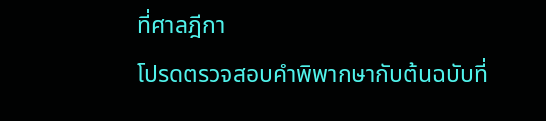ที่ศาลฎีกา
โปรดตรวจสอบคำพิพากษากับต้นฉบับที่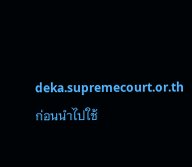deka.supremecourt.or.th ก่อนนำไปใช้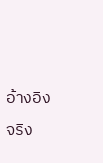อ้างอิงจริง